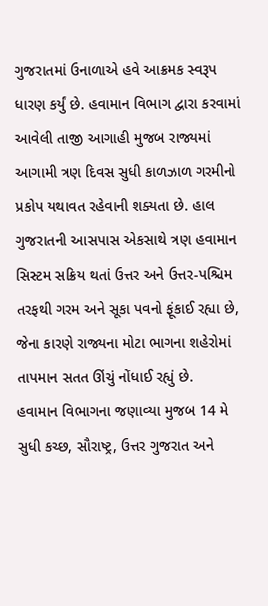ગુજરાતમાં ઉનાળાએ હવે આક્રમક સ્વરૂપ ધારણ કર્યું છે. હવામાન વિભાગ દ્વારા કરવામાં આવેલી તાજી આગાહી મુજબ રાજ્યમાં આગામી ત્રણ દિવસ સુધી કાળઝાળ ગરમીનો પ્રકોપ યથાવત રહેવાની શક્યતા છે. હાલ ગુજરાતની આસપાસ એકસાથે ત્રણ હવામાન સિસ્ટમ સક્રિય થતાં ઉત્તર અને ઉત્તર-પશ્ચિમ તરફથી ગરમ અને સૂકા પવનો ફૂંકાઈ રહ્યા છે, જેના કારણે રાજ્યના મોટા ભાગના શહેરોમાં તાપમાન સતત ઊંચું નોંધાઈ રહ્યું છે.
હવામાન વિભાગના જણાવ્યા મુજબ 14 મે સુધી કચ્છ, સૌરાષ્ટ્ર, ઉત્તર ગુજરાત અને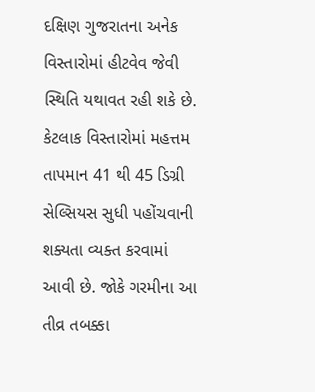દક્ષિણ ગુજરાતના અનેક વિસ્તારોમાં હીટવેવ જેવી સ્થિતિ યથાવત રહી શકે છે. કેટલાક વિસ્તારોમાં મહત્તમ તાપમાન 41 થી 45 ડિગ્રી સેલ્સિયસ સુધી પહોંચવાની શક્યતા વ્યક્ત કરવામાં આવી છે. જોકે ગરમીના આ તીવ્ર તબક્કા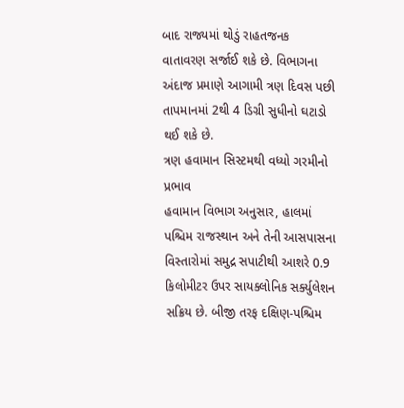બાદ રાજ્યમાં થોડું રાહતજનક વાતાવરણ સર્જાઈ શકે છે. વિભાગના અંદાજ પ્રમાણે આગામી ત્રણ દિવસ પછી તાપમાનમાં 2થી 4 ડિગ્રી સુધીનો ઘટાડો થઈ શકે છે.
ત્રણ હવામાન સિસ્ટમથી વધ્યો ગરમીનો પ્રભાવ
હવામાન વિભાગ અનુસાર, હાલમાં પશ્ચિમ રાજસ્થાન અને તેની આસપાસના વિસ્તારોમાં સમુદ્ર સપાટીથી આશરે 0.9 કિલોમીટર ઉપર સાયક્લોનિક સર્ક્યુલેશન સક્રિય છે. બીજી તરફ દક્ષિણ-પશ્ચિમ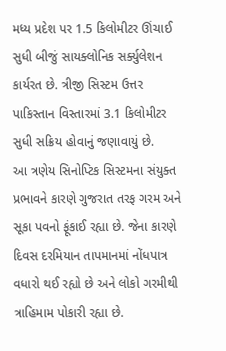મધ્ય પ્રદેશ પર 1.5 કિલોમીટર ઊંચાઈ સુધી બીજું સાયક્લોનિક સર્ક્યુલેશન કાર્યરત છે. ત્રીજી સિસ્ટમ ઉત્તર પાકિસ્તાન વિસ્તારમાં 3.1 કિલોમીટર સુધી સક્રિય હોવાનું જણાવાયું છે.
આ ત્રણેય સિનોપ્ટિક સિસ્ટમના સંયુક્ત પ્રભાવને કારણે ગુજરાત તરફ ગરમ અને સૂકા પવનો ફૂંકાઈ રહ્યા છે. જેના કારણે દિવસ દરમિયાન તાપમાનમાં નોંધપાત્ર વધારો થઈ રહ્યો છે અને લોકો ગરમીથી ત્રાહિમામ પોકારી રહ્યા છે.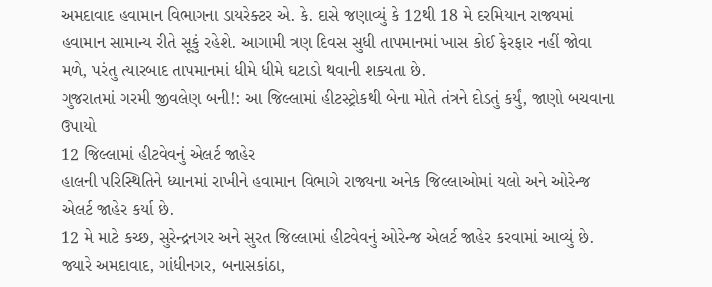અમદાવાદ હવામાન વિભાગના ડાયરેક્ટર એ. કે. દાસે જણાવ્યું કે 12થી 18 મે દરમિયાન રાજ્યમાં હવામાન સામાન્ય રીતે સૂકું રહેશે. આગામી ત્રણ દિવસ સુધી તાપમાનમાં ખાસ કોઈ ફેરફાર નહીં જોવા મળે, પરંતુ ત્યારબાદ તાપમાનમાં ધીમે ધીમે ઘટાડો થવાની શક્યતા છે.
ગુજરાતમાં ગરમી જીવલેણ બની!: આ જિલ્લામાં હીટસ્ટ્રોકથી બેના મોતે તંત્રને દોડતું કર્યું, જાણો બચવાના ઉપાયો
12 જિલ્લામાં હીટવેવનું એલર્ટ જાહેર
હાલની પરિસ્થિતિને ધ્યાનમાં રાખીને હવામાન વિભાગે રાજ્યના અનેક જિલ્લાઓમાં યલો અને ઓરેન્જ એલર્ટ જાહેર કર્યા છે.
12 મે માટે કચ્છ, સુરેન્દ્રનગર અને સુરત જિલ્લામાં હીટવેવનું ઓરેન્જ એલર્ટ જાહેર કરવામાં આવ્યું છે. જ્યારે અમદાવાદ, ગાંધીનગર, બનાસકાંઠા,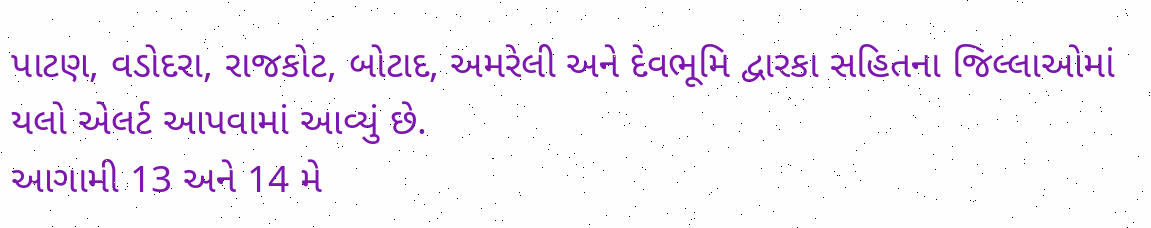પાટણ, વડોદરા, રાજકોટ, બોટાદ, અમરેલી અને દેવભૂમિ દ્વારકા સહિતના જિલ્લાઓમાં યલો એલર્ટ આપવામાં આવ્યું છે.
આગામી 13 અને 14 મે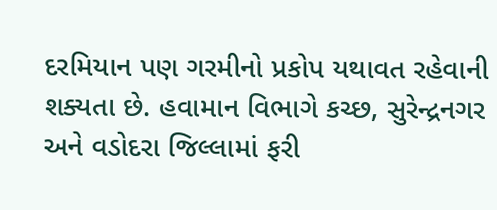દરમિયાન પણ ગરમીનો પ્રકોપ યથાવત રહેવાની શક્યતા છે. હવામાન વિભાગે કચ્છ, સુરેન્દ્રનગર અને વડોદરા જિલ્લામાં ફરી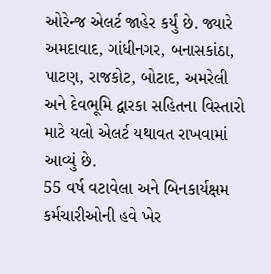ઓરેન્જ એલર્ટ જાહેર કર્યું છે. જ્યારે અમદાવાદ, ગાંધીનગર, બનાસકાંઠા, પાટણ, રાજકોટ, બોટાદ, અમરેલી અને દેવભૂમિ દ્વારકા સહિતના વિસ્તારો માટે યલો એલર્ટ યથાવત રાખવામાં આવ્યું છે.
55 વર્ષ વટાવેલા અને બિનકાર્યક્ષમ કર્મચારીઓની હવે ખેર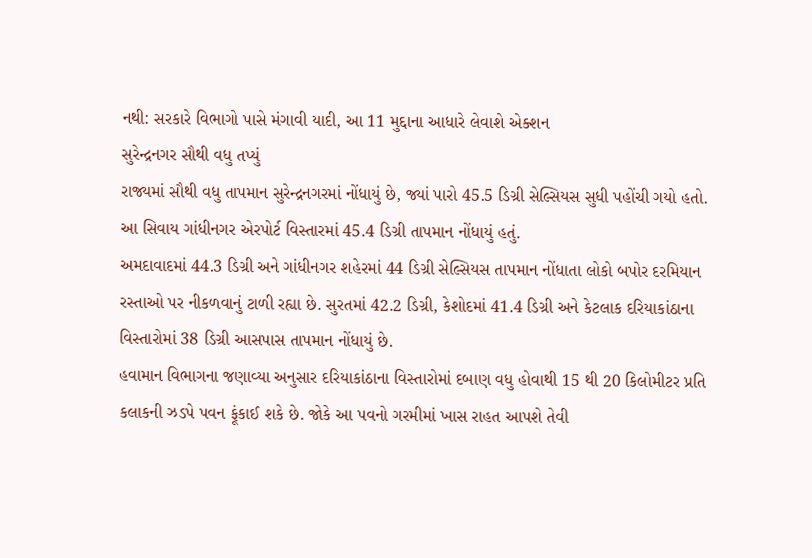નથી: સરકારે વિભાગો પાસે મંગાવી યાદી, આ 11 મુદ્દાના આધારે લેવાશે એક્શન
સુરેન્દ્રનગર સૌથી વધુ તપ્યું
રાજ્યમાં સૌથી વધુ તાપમાન સુરેન્દ્રનગરમાં નોંધાયું છે, જ્યાં પારો 45.5 ડિગ્રી સેલ્સિયસ સુધી પહોંચી ગયો હતો. આ સિવાય ગાંધીનગર એરપોર્ટ વિસ્તારમાં 45.4 ડિગ્રી તાપમાન નોંધાયું હતું.
અમદાવાદમાં 44.3 ડિગ્રી અને ગાંધીનગર શહેરમાં 44 ડિગ્રી સેલ્સિયસ તાપમાન નોંધાતા લોકો બપોર દરમિયાન રસ્તાઓ પર નીકળવાનું ટાળી રહ્યા છે. સુરતમાં 42.2 ડિગ્રી, કેશોદમાં 41.4 ડિગ્રી અને કેટલાક દરિયાકાંઠાના વિસ્તારોમાં 38 ડિગ્રી આસપાસ તાપમાન નોંધાયું છે.
હવામાન વિભાગના જણાવ્યા અનુસાર દરિયાકાંઠાના વિસ્તારોમાં દબાણ વધુ હોવાથી 15 થી 20 કિલોમીટર પ્રતિ કલાકની ઝડપે પવન ફૂંકાઈ શકે છે. જોકે આ પવનો ગરમીમાં ખાસ રાહત આપશે તેવી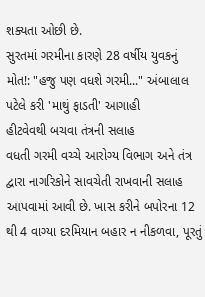શક્યતા ઓછી છે.
સુરતમાં ગરમીના કારણે 28 વર્ષીય યુવકનું મોત!: "હજુ પણ વધશે ગરમી..." અંબાલાલ પટેલે કરી 'માથું ફાડતી' આગાહી
હીટવેવથી બચવા તંત્રની સલાહ
વધતી ગરમી વચ્ચે આરોગ્ય વિભાગ અને તંત્ર દ્વારા નાગરિકોને સાવચેતી રાખવાની સલાહ આપવામાં આવી છે. ખાસ કરીને બપોરના 12 થી 4 વાગ્યા દરમિયાન બહાર ન નીકળવા, પૂરતું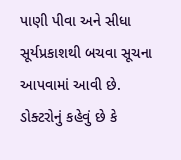પાણી પીવા અને સીધા સૂર્યપ્રકાશથી બચવા સૂચના આપવામાં આવી છે.
ડોક્ટરોનું કહેવું છે કે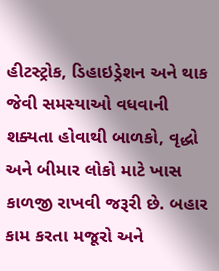હીટસ્ટ્રોક, ડિહાઇડ્રેશન અને થાક જેવી સમસ્યાઓ વધવાની શક્યતા હોવાથી બાળકો, વૃદ્ધો અને બીમાર લોકો માટે ખાસ કાળજી રાખવી જરૂરી છે. બહાર કામ કરતા મજૂરો અને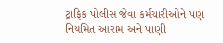ટ્રાફિક પોલીસ જેવા કર્મચારીઓને પણ નિયમિત આરામ અને પાણી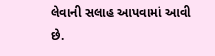લેવાની સલાહ આપવામાં આવી છે.